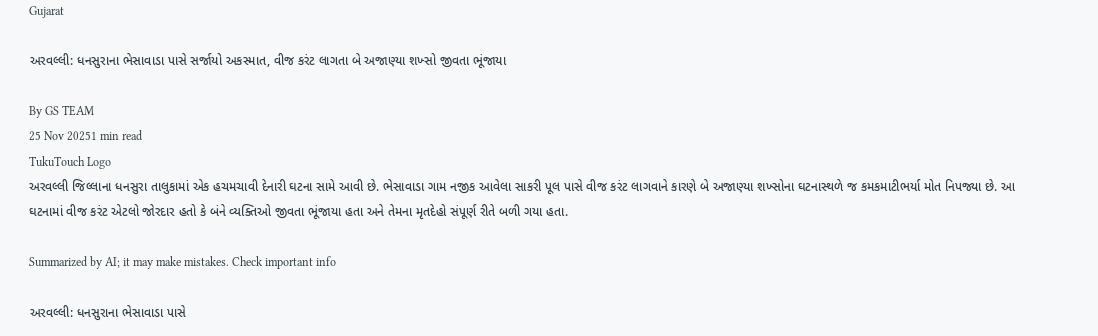Gujarat

અરવલ્લી: ધનસુરાના ભેસાવાડા પાસે સર્જાયો અકસ્માત, વીજ કરંટ લાગતા બે અજાણ્યા શખ્સો જીવતા ભૂંજાયા

By GS TEAM
25 Nov 20251 min read
TukuTouch Logo
અરવલ્લી જિલ્લાના ધનસુરા તાલુકામાં એક હચમચાવી દેનારી ઘટના સામે આવી છે. ભેસાવાડા ગામ નજીક આવેલા સાકરી પૂલ પાસે વીજ કરંટ લાગવાને કારણે બે અજાણ્યા શખ્સોના ઘટનાસ્થળે જ કમકમાટીભર્યા મોત નિપજ્યા છે. આ ઘટનામાં વીજ કરંટ એટલો જોરદાર હતો કે બંને વ્યક્તિઓ જીવતા ભૂંજાયા હતા અને તેમના મૃતદેહો સંપૂર્ણ રીતે બળી ગયા હતા.

Summarized by AI; it may make mistakes. Check important info

અરવલ્લી: ધનસુરાના ભેસાવાડા પાસે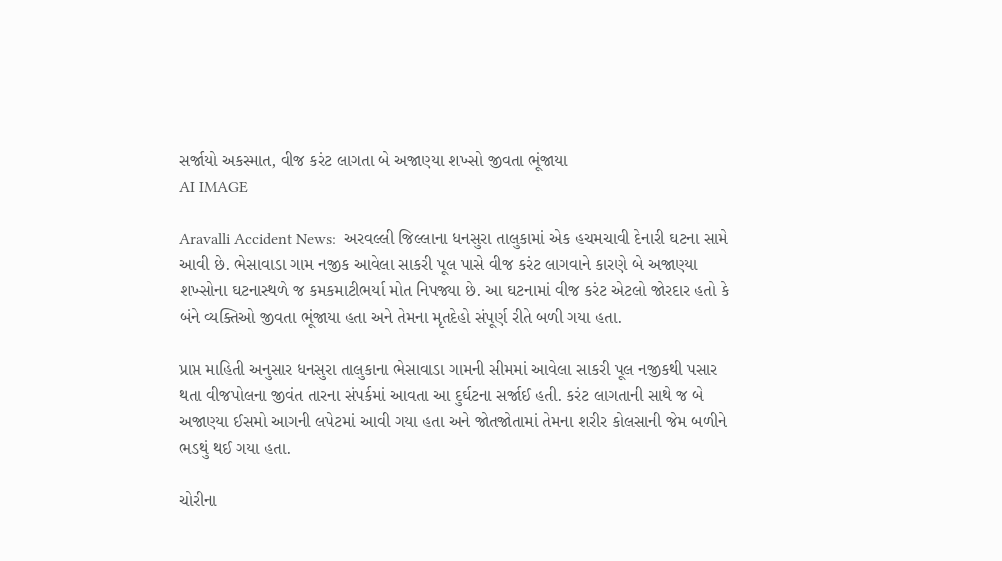સર્જાયો અકસ્માત, વીજ કરંટ લાગતા બે અજાણ્યા શખ્સો જીવતા ભૂંજાયા
AI IMAGE

Aravalli Accident News:  અરવલ્લી જિલ્લાના ધનસુરા તાલુકામાં એક હચમચાવી દેનારી ઘટના સામે આવી છે. ભેસાવાડા ગામ નજીક આવેલા સાકરી પૂલ પાસે વીજ કરંટ લાગવાને કારણે બે અજાણ્યા શખ્સોના ઘટનાસ્થળે જ કમકમાટીભર્યા મોત નિપજ્યા છે. આ ઘટનામાં વીજ કરંટ એટલો જોરદાર હતો કે બંને વ્યક્તિઓ જીવતા ભૂંજાયા હતા અને તેમના મૃતદેહો સંપૂર્ણ રીતે બળી ગયા હતા.

પ્રાપ્ત માહિતી અનુસાર ધનસુરા તાલુકાના ભેસાવાડા ગામની સીમમાં આવેલા સાકરી પૂલ નજીકથી પસાર થતા વીજપોલના જીવંત તારના સંપર્કમાં આવતા આ દુર્ઘટના સર્જાઈ હતી. કરંટ લાગતાની સાથે જ બે અજાણ્યા ઈસમો આગની લપેટમાં આવી ગયા હતા અને જોતજોતામાં તેમના શરીર કોલસાની જેમ બળીને ભડથું થઈ ગયા હતા.

ચોરીના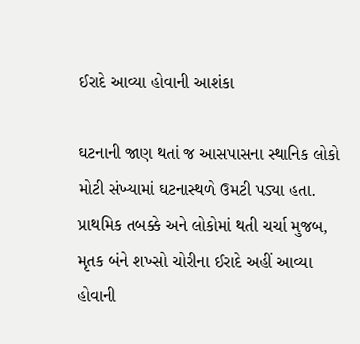ઈરાદે આવ્યા હોવાની આશંકા

ઘટનાની જાણ થતાં જ આસપાસના સ્થાનિક લોકો મોટી સંખ્યામાં ઘટનાસ્થળે ઉમટી પડ્યા હતા. પ્રાથમિક તબક્કે અને લોકોમાં થતી ચર્ચા મુજબ, મૃતક બંને શખ્સો ચોરીના ઈરાદે અહીં આવ્યા હોવાની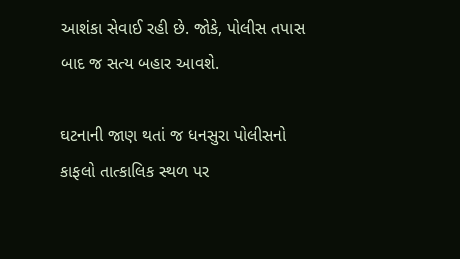આશંકા સેવાઈ રહી છે. જોકે, પોલીસ તપાસ બાદ જ સત્ય બહાર આવશે.

ઘટનાની જાણ થતાં જ ધનસુરા પોલીસનો કાફલો તાત્કાલિક સ્થળ પર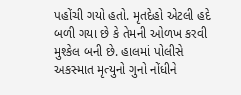પહોંચી ગયો હતો. મૃતદેહો એટલી હદે બળી ગયા છે કે તેમની ઓળખ કરવી મુશ્કેલ બની છે. હાલમાં પોલીસે અકસ્માત મૃત્યુનો ગુનો નોંધીને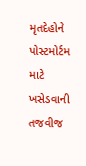મૃતદેહોને પોસ્ટમોર્ટમ માટે ખસેડવાની તજવીજ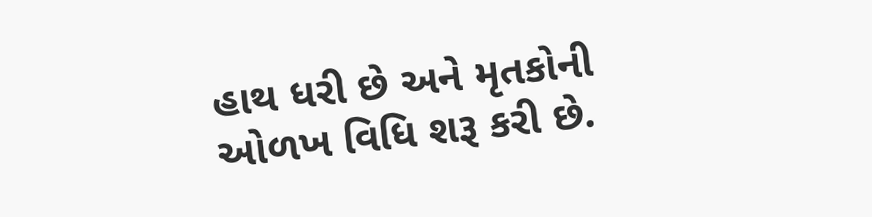હાથ ધરી છે અને મૃતકોની ઓળખ વિધિ શરૂ કરી છે.